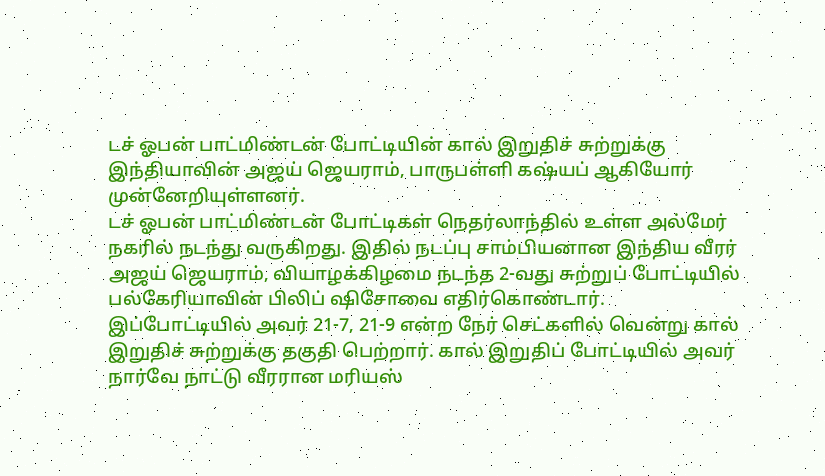டச் ஓபன் பாட்மிண்டன் போட்டியின் கால் இறுதிச் சுற்றுக்கு இந்தியாவின் அஜய் ஜெயராம், பாருபள்ளி கஷ்யப் ஆகியோர் முன்னேறியுள்ளனர்.
டச் ஓபன் பாட்மிண்டன் போட்டிகள் நெதர்லாந்தில் உள்ள அல்மேர் நகரில் நடந்து வருகிறது. இதில் நடப்பு சாம்பியனான இந்திய வீரர் அஜய் ஜெயராம், வியாழக்கிழமை நடந்த 2-வது சுற்றுப் போட்டியில் பல்கேரியாவின் பிலிப் ஷிசோவை எதிர்கொண்டார்.
இப்போட்டியில் அவர் 21-7, 21-9 என்ற நேர் செட்களில் வென்று கால் இறுதிச் சுற்றுக்கு தகுதி பெற்றார். கால் இறுதிப் போட்டியில் அவர் நார்வே நாட்டு வீரரான மரியஸ்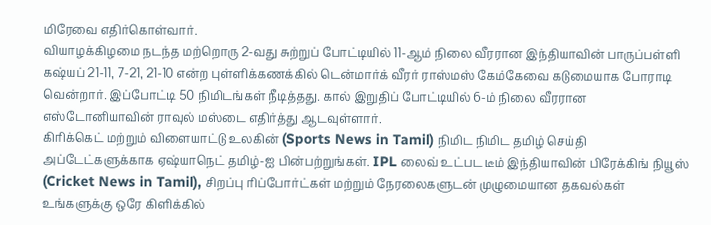மிரேவை எதிர்கொள்வார்.
வியாழக்கிழமை நடந்த மற்றொரு 2-வது சுற்றுப் போட்டியில் 11-ஆம் நிலை வீரரான இந்தியாவின் பாருப்பள்ளி கஷ்யப் 21-11, 7-21, 21-10 என்ற புள்ளிக்கணக்கில் டென்மார்க் வீரர் ராஸ்மஸ் கேம்கேவை கடுமையாக போராடி வென்றார். இப்போட்டி 50 நிமிடங்கள் நீடித்தது. கால் இறுதிப் போட்டியில் 6-ம் நிலை வீரரான எஸ்டோனியாவின் ராவுல் மஸ்டை எதிர்த்து ஆடவுள்ளார்.
கிரிக்கெட் மற்றும் விளையாட்டு உலகின் (Sports News in Tamil) நிமிட நிமிட தமிழ் செய்தி அப்டேட்களுக்காக ஏஷ்யாநெட் தமிழ்-ஐ பின்பற்றுங்கள். IPL லைவ் உட்பட டீம் இந்தியாவின் பிரேக்கிங் நியூஸ் (Cricket News in Tamil), சிறப்பு ரிப்போர்ட்கள் மற்றும் நேரலைகளுடன் முழுமையான தகவல்கள் உங்களுக்கு ஒரே கிளிக்கில்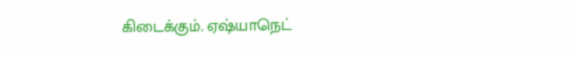கிடைக்கும். ஏஷ்யாநெட்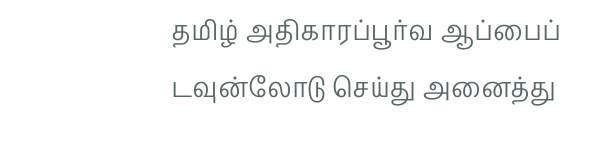தமிழ் அதிகாரப்பூர்வ ஆப்பைப் டவுன்லோடு செய்து அனைத்து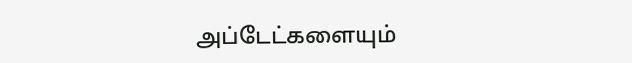அப்டேட்களையும்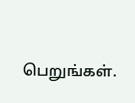பெறுங்கள்.